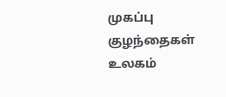முகப்பு
குழந்தைகள் உலகம்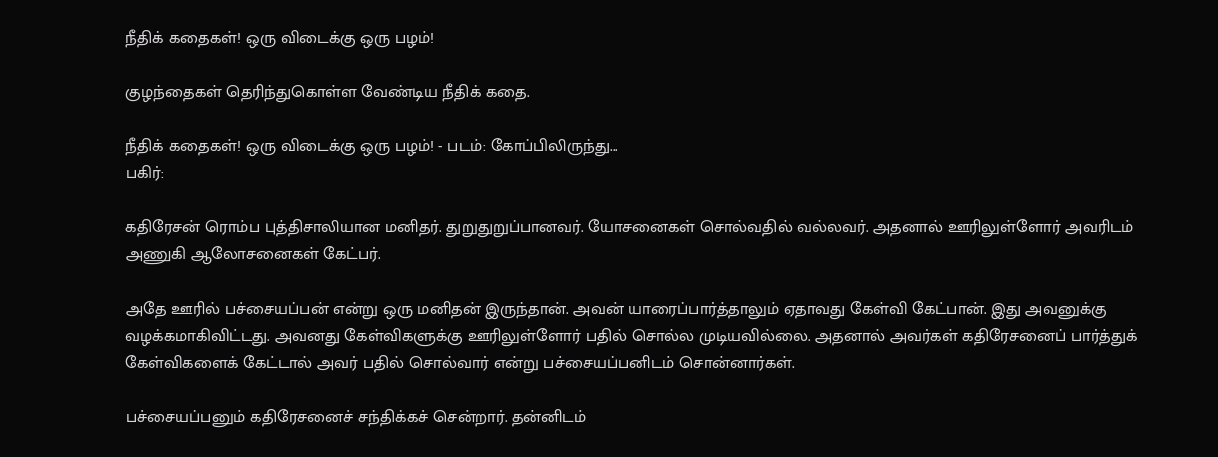நீதிக் கதைகள்! ஒரு விடைக்கு ஒரு பழம்!

குழந்தைகள் தெரிந்துகொள்ள வேண்டிய நீதிக் கதை.

நீதிக் கதைகள்! ஒரு விடைக்கு ஒரு பழம்! - படம்: கோப்பிலிருந்து...
பகிர்:

கதிரேசன் ரொம்ப புத்திசாலியான மனிதர். துறுதுறுப்பானவர். யோசனைகள் சொல்வதில் வல்லவர். அதனால் ஊரிலுள்ளோர் அவரிடம் அணுகி ஆலோசனைகள் கேட்பர்.

அதே ஊரில் பச்சையப்பன் என்று ஒரு மனிதன் இருந்தான். அவன் யாரைப்பார்த்தாலும் ஏதாவது கேள்வி கேட்பான். இது அவனுக்கு வழக்கமாகிவிட்டது. அவனது கேள்விகளுக்கு ஊரிலுள்ளோர் பதில் சொல்ல முடியவில்லை. அதனால் அவர்கள் கதிரேசனைப் பார்த்துக் கேள்விகளைக் கேட்டால் அவர் பதில் சொல்வார் என்று பச்சையப்பனிடம் சொன்னார்கள்.

பச்சையப்பனும் கதிரேசனைச் சந்திக்கச் சென்றார். தன்னிடம்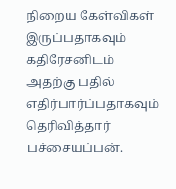நிறைய கேள்விகள் இருப்பதாகவும் கதிரேசனிடம் அதற்கு பதில் எதிர்பார்ப்பதாகவும் தெரிவித்தார் பச்சையப்பன்.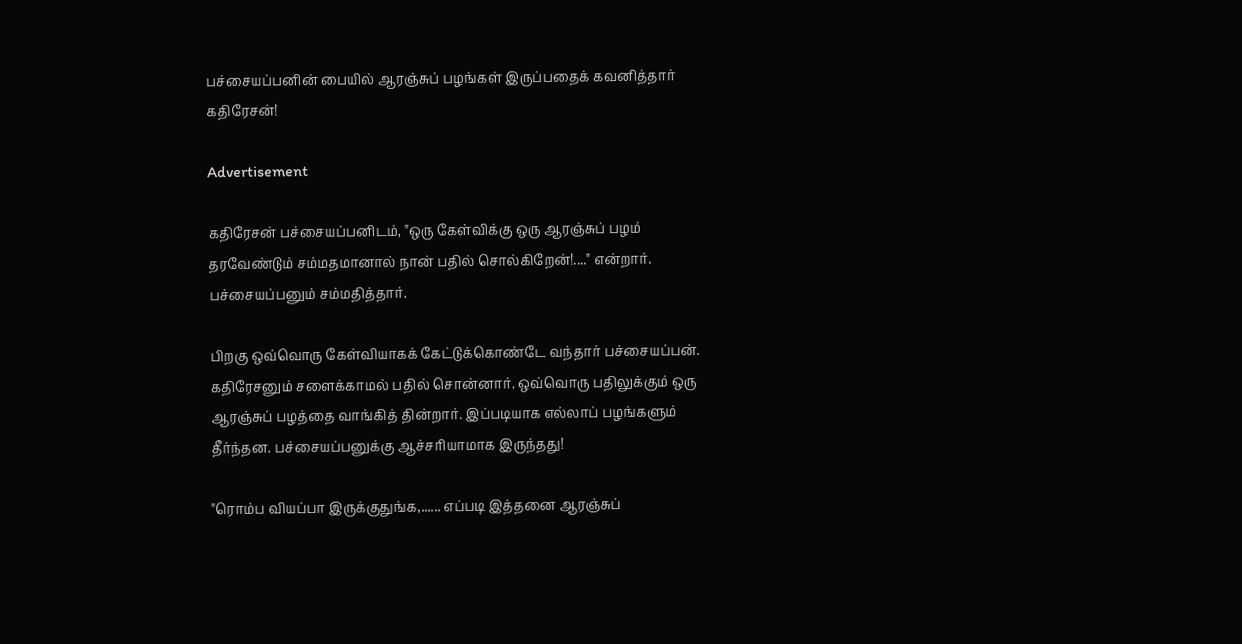பச்சையப்பனின் பையில் ஆரஞ்சுப் பழங்கள் இருப்பதைக் கவனித்தார் கதிரேசன்!

Advertisement

கதிரேசன் பச்சையப்பனிடம், "ஒரு கேள்விக்கு ஒரு ஆரஞ்சுப் பழம் தரவேண்டும் சம்மதமானால் நான் பதில் சொல்கிறேன்!...." என்றார். பச்சையப்பனும் சம்மதித்தார்.

பிறகு ஒவ்வொரு கேள்வியாகக் கேட்டுக்கொண்டே வந்தார் பச்சையப்பன். கதிரேசனும் சளைக்காமல் பதில் சொன்னார். ஒவ்வொரு பதிலுக்கும் ஒரு ஆரஞ்சுப் பழத்தை வாங்கித் தின்றார். இப்படியாக எல்லாப் பழங்களும் தீர்ந்தன. பச்சையப்பனுக்கு ஆச்சரியாமாக இருந்தது!

"ரொம்ப வியப்பா இருக்குதுங்க,...... எப்படி இத்தனை ஆரஞ்சுப்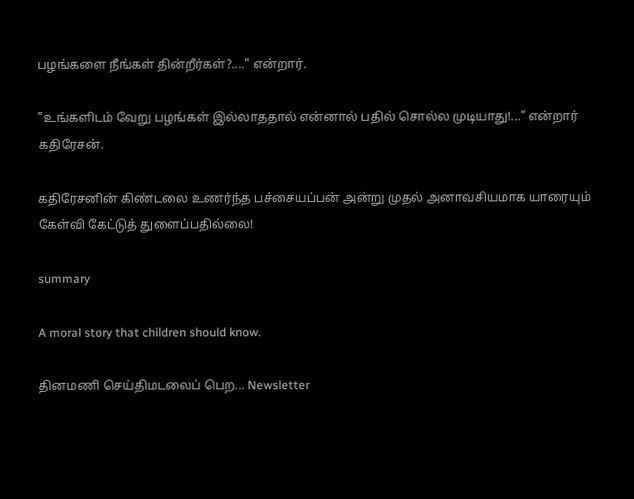பழங்களை நீங்கள் தின்றீர்கள்?...." என்றார்.

"உங்களிடம் வேறு பழங்கள் இல்லாததால் என்னால் பதில் சொல்ல முடியாது!..." என்றார் கதிரேசன்.

கதிரேசனின் கிண்டலை உணர்ந்த பச்சையப்பன் அன்று முதல் அனாவசியமாக யாரையும் கேள்வி கேட்டுத் துளைப்பதில்லை!

summary

A moral story that children should know.

தினமணி செய்திமடலைப் பெற... Newsletter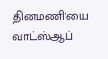தினமணி'யை வாட்ஸ்ஆப்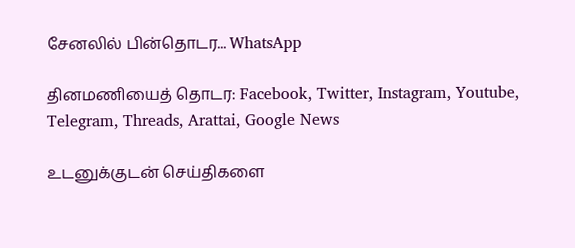சேனலில் பின்தொடர... WhatsApp

தினமணியைத் தொடர: Facebook, Twitter, Instagram, Youtube, Telegram, Threads, Arattai, Google News

உடனுக்குடன் செய்திகளை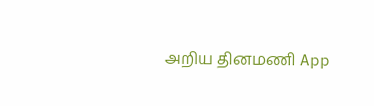அறிய தினமணி App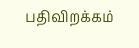பதிவிறக்கம்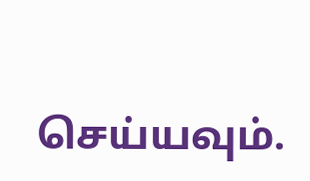செய்யவும்.